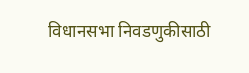विधानसभा निवडणुकीसाठी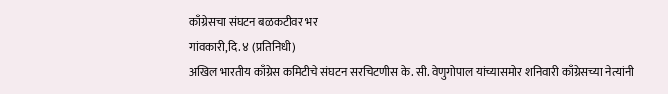काँग्रेसचा संघटन बळकटीवर भर
गांवकारी,दि. ४ (प्रतिनिधी)
अखिल भारतीय काँग्रेस कमिटीचे संघटन सरचिटणीस के. सी. वेणुगोपाल यांच्यासमोर शनिवारी काँग्रेसच्या नेत्यांनी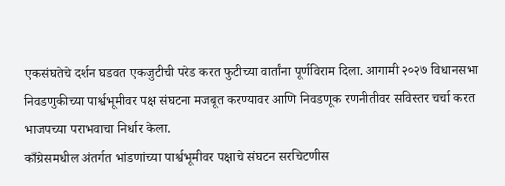एकसंघतेचे दर्शन घडवत एकजुटीची परेड करत फुटीच्या वार्तांना पूर्णविराम दिला. आगामी २०२७ विधानसभा निवडणुकीच्या पार्श्वभूमीवर पक्ष संघटना मजबूत करण्यावर आणि निवडणूक रणनीतीवर सविस्तर चर्चा करत भाजपच्या पराभवाचा निर्धार केला.
काँग्रेसमधील अंतर्गत भांडणांच्या पार्श्वभूमीवर पक्षाचे संघटन सरचिटणीस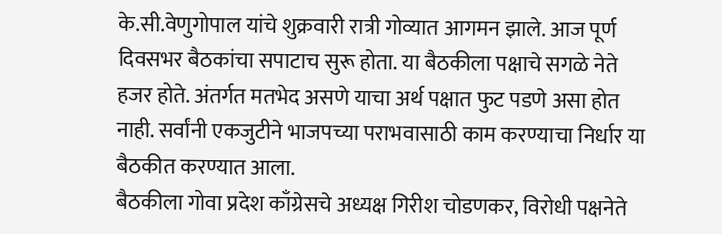के.सी.वेणुगोपाल यांचे शुक्रवारी रात्री गोव्यात आगमन झाले. आज पूर्ण दिवसभर बैठकांचा सपाटाच सुरू होता. या बैठकीला पक्षाचे सगळे नेते हजर होते. अंतर्गत मतभेद असणे याचा अर्थ पक्षात फुट पडणे असा होत नाही. सर्वांनी एकजुटीने भाजपच्या पराभवासाठी काम करण्याचा निर्धार या बैठकीत करण्यात आला.
बैठकीला गोवा प्रदेश काँग्रेसचे अध्यक्ष गिरीश चोडणकर, विरोधी पक्षनेते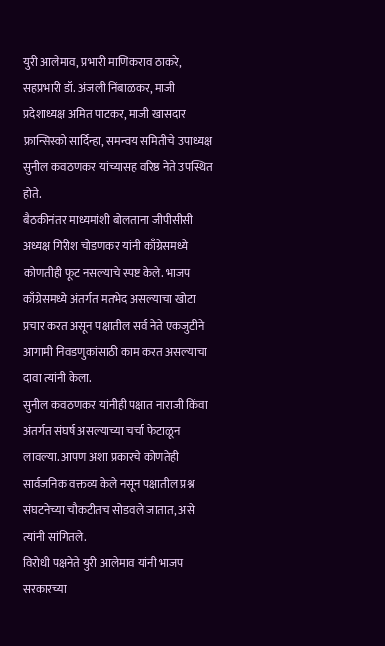युरी आलेमाव, प्रभारी माणिकराव ठाकरे, सहप्रभारी डॉ. अंजली निंबाळकर, माजी प्रदेशाध्यक्ष अमित पाटकर, माजी खासदार फ्रान्सिस्को सार्दिन्हा, समन्वय समितीचे उपाध्यक्ष सुनील कवठणकर यांच्यासह वरिष्ठ नेते उपस्थित होते.
बैठकीनंतर माध्यमांशी बोलताना जीपीसीसी अध्यक्ष गिरीश चोडणकर यांनी काँग्रेसमध्ये कोणतीही फूट नसल्याचे स्पष्ट केले. भाजप काँग्रेसमध्ये अंतर्गत मतभेद असल्याचा खोटा प्रचार करत असून पक्षातील सर्व नेते एकजुटीने आगामी निवडणुकांसाठी काम करत असल्याचा दावा त्यांनी केला.
सुनील कवठणकर यांनीही पक्षात नाराजी किंवा अंतर्गत संघर्ष असल्याच्या चर्चा फेटाळून लावल्या. आपण अशा प्रकारचे कोणतेही सार्वजनिक वक्तव्य केले नसून पक्षातील प्रश्न संघटनेच्या चौकटीतच सोडवले जातात, असे त्यांनी सांगितले.
विरोधी पक्षनेते युरी आलेमाव यांनी भाजप सरकारच्या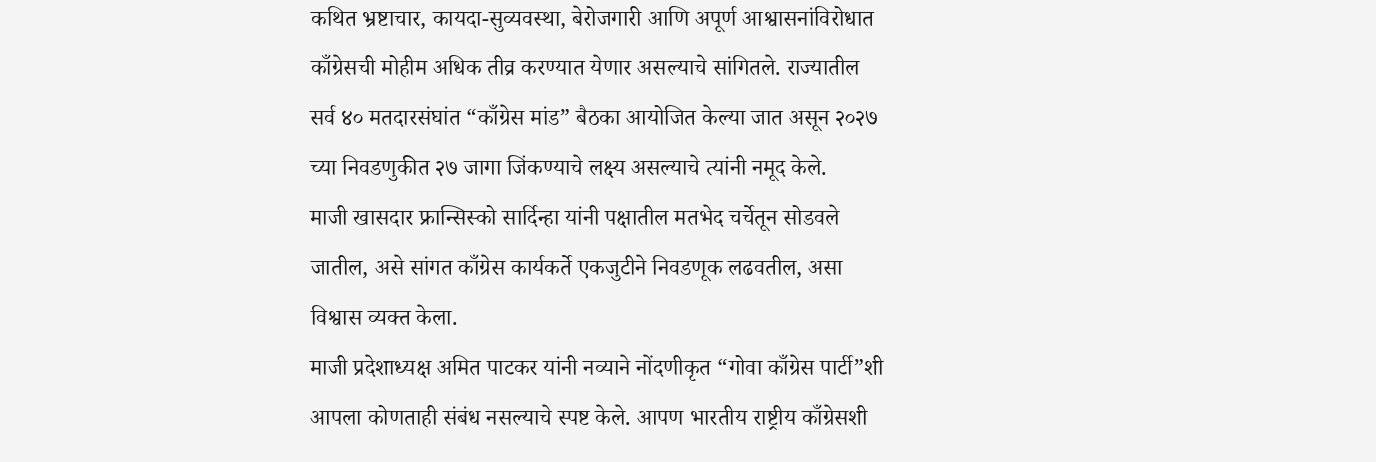कथित भ्रष्टाचार, कायदा-सुव्यवस्था, बेरोजगारी आणि अपूर्ण आश्वासनांविरोधात काँग्रेसची मोहीम अधिक तीव्र करण्यात येणार असल्याचे सांगितले. राज्यातील सर्व ४० मतदारसंघांत “काँग्रेस मांड” बैठका आयोजित केल्या जात असून २०२७ च्या निवडणुकीत २७ जागा जिंकण्याचे लक्ष्य असल्याचे त्यांनी नमूद केले.
माजी खासदार फ्रान्सिस्को सार्दिन्हा यांनी पक्षातील मतभेद चर्चेतून सोडवले जातील, असे सांगत काँग्रेस कार्यकर्ते एकजुटीने निवडणूक लढवतील, असा विश्वास व्यक्त केला.
माजी प्रदेशाध्यक्ष अमित पाटकर यांनी नव्याने नोंदणीकृत “गोवा काँग्रेस पार्टी”शी आपला कोणताही संबंध नसल्याचे स्पष्ट केले. आपण भारतीय राष्ट्रीय काँग्रेसशी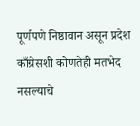पूर्णपणे निष्ठावान असून प्रदेश काँग्रेसशी कोणतेही मतभेद नसल्याचे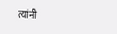त्यांनी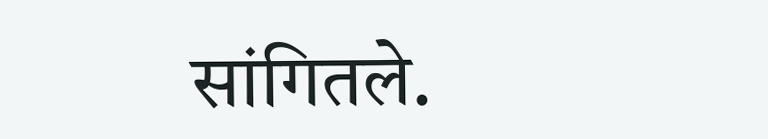सांगितले.